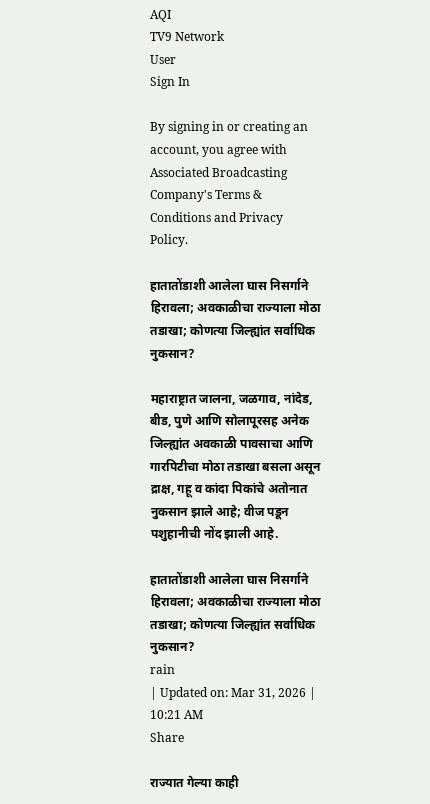AQI
TV9 Network
User
Sign In

By signing in or creating an account, you agree with Associated Broadcasting Company's Terms & Conditions and Privacy Policy.

हातातोंडाशी आलेला घास निसर्गाने हिरावला; अवकाळीचा राज्याला मोठा तडाखा; कोणत्या जिल्ह्यांत सर्वाधिक नुकसान?

महाराष्ट्रात जालना, जळगाव, नांदेड, बीड, पुणे आणि सोलापूरसह अनेक जिल्ह्यांत अवकाळी पावसाचा आणि गारपिटीचा मोठा तडाखा बसला असून द्राक्ष, गहू व कांदा पिकांचे अतोनात नुकसान झाले आहे; वीज पडून पशुहानीची नोंद झाली आहे.

हातातोंडाशी आलेला घास निसर्गाने हिरावला; अवकाळीचा राज्याला मोठा तडाखा; कोणत्या जिल्ह्यांत सर्वाधिक नुकसान?
rain
| Updated on: Mar 31, 2026 | 10:21 AM
Share

राज्यात गेल्या काही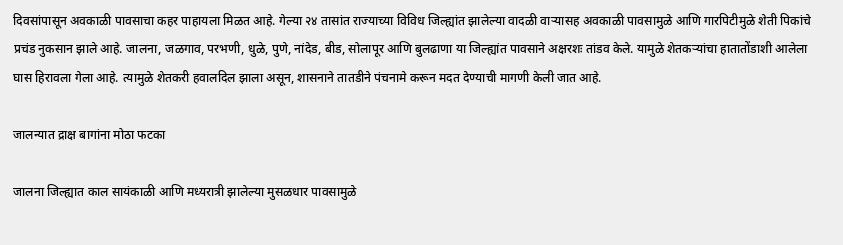दिवसांपासून अवकाळी पावसाचा कहर पाहायला मिळत आहे. गेल्या २४ तासांत राज्याच्या विविध जिल्ह्यांत झालेल्या वादळी वाऱ्यासह अवकाळी पावसामुळे आणि गारपिटीमुळे शेती पिकांचे प्रचंड नुकसान झाले आहे. जालना, जळगाव, परभणी, धुळे, पुणे, नांदेड, बीड, सोलापूर आणि बुलढाणा या जिल्ह्यांत पावसाने अक्षरशः तांडव केले. यामुळे शेतकऱ्यांचा हातातोंडाशी आलेला घास हिरावला गेला आहे. त्यामुळे शेतकरी हवालदिल झाला असून, शासनाने तातडीने पंचनामे करून मदत देण्याची मागणी केली जात आहे.

जालन्यात द्राक्ष बागांना मोठा फटका

जालना जिल्ह्यात काल सायंकाळी आणि मध्यरात्री झालेल्या मुसळधार पावसामुळे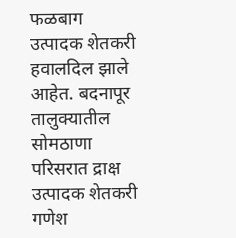फळबाग उत्पादक शेतकरी हवालदिल झाले आहेत. बदनापूर तालुक्यातील सोमठाणा परिसरात द्राक्ष उत्पादक शेतकरी गणेश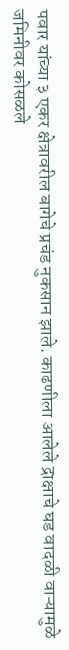पवार यांच्या ३ एकर क्षेत्रावरील बागेचे प्रचंड नुकसान झाले. काढणीला आलेले द्राक्षाचे घड वादळी वाऱ्यामुळे जमिनीवर कोसळले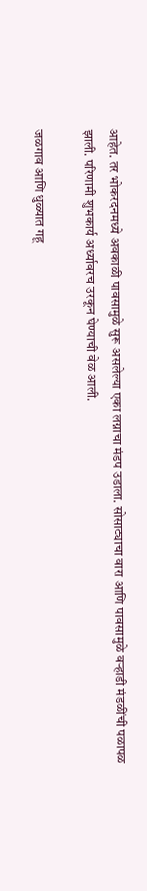आहेत. तर भोकरदनमध्ये अवकाळी पावसामुळे सुरू असलेल्या एका लग्नाचा मंडप उडाला. सोसाट्याचा वारा आणि पावसामुळे वऱ्हाडी मंडळींची पळापळ झाली. परिणामी शुभकार्य अर्ध्यावरच उरकून घेण्याची वेळ आली.

जळगाव आणि धुळ्यात गहू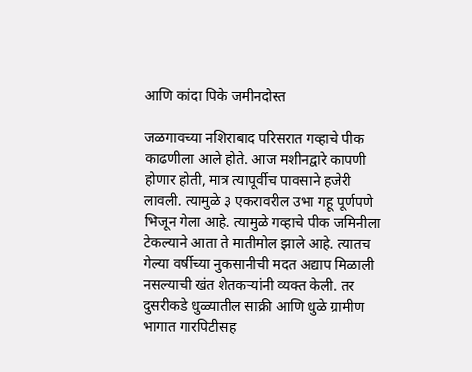आणि कांदा पिके जमीनदोस्त

जळगावच्या नशिराबाद परिसरात गव्हाचे पीक काढणीला आले होते. आज मशीनद्वारे कापणी होणार होती, मात्र त्यापूर्वीच पावसाने हजेरी लावली. त्यामुळे ३ एकरावरील उभा गहू पूर्णपणे भिजून गेला आहे. त्यामुळे गव्हाचे पीक जमिनीला टेकल्याने आता ते मातीमोल झाले आहे. त्यातच गेल्या वर्षीच्या नुकसानीची मदत अद्याप मिळाली नसल्याची खंत शेतकऱ्यांनी व्यक्त केली. तर दुसरीकडे धुळ्यातील साक्री आणि धुळे ग्रामीण भागात गारपिटीसह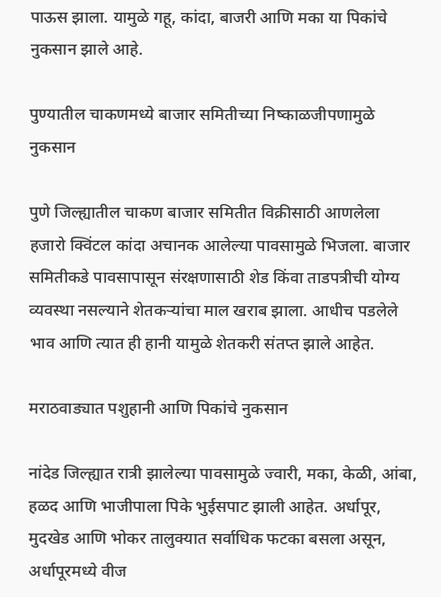पाऊस झाला. यामुळे गहू, कांदा, बाजरी आणि मका या पिकांचे नुकसान झाले आहे.

पुण्यातील चाकणमध्ये बाजार समितीच्या निष्काळजीपणामुळे नुकसान

पुणे जिल्ह्यातील चाकण बाजार समितीत विक्रीसाठी आणलेला हजारो क्विंटल कांदा अचानक आलेल्या पावसामुळे भिजला. बाजार समितीकडे पावसापासून संरक्षणासाठी शेड किंवा ताडपत्रीची योग्य व्यवस्था नसल्याने शेतकऱ्यांचा माल खराब झाला. आधीच पडलेले भाव आणि त्यात ही हानी यामुळे शेतकरी संतप्त झाले आहेत.

मराठवाड्यात पशुहानी आणि पिकांचे नुकसान

नांदेड जिल्ह्यात रात्री झालेल्या पावसामुळे ज्वारी, मका, केळी, आंबा, हळद आणि भाजीपाला पिके भुईसपाट झाली आहेत. अर्धापूर, मुदखेड आणि भोकर तालुक्यात सर्वाधिक फटका बसला असून, अर्धापूरमध्ये वीज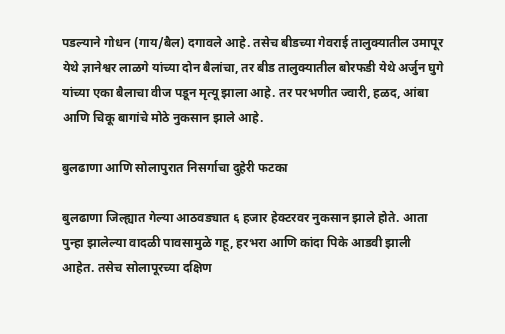पडल्याने गोधन (गाय/बैल) दगावले आहे. तसेच बीडच्या गेवराई तालुक्यातील उमापूर येथे ज्ञानेश्वर लाळगे यांच्या दोन बैलांचा, तर बीड तालुक्यातील बोरफडी येथे अर्जुन घुगे यांच्या एका बैलाचा वीज पडून मृत्यू झाला आहे. तर परभणीत ज्वारी, हळद, आंबा आणि चिकू बागांचे मोठे नुकसान झाले आहे.

बुलढाणा आणि सोलापुरात निसर्गाचा दुहेरी फटका

बुलढाणा जिल्ह्यात गेल्या आठवड्यात ६ हजार हेक्टरवर नुकसान झाले होते. आता पुन्हा झालेल्या वादळी पावसामुळे गहू, हरभरा आणि कांदा पिके आडवी झाली आहेत. तसेच सोलापूरच्या दक्षिण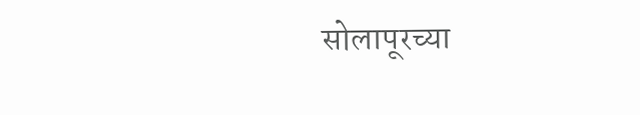सोलापूरच्या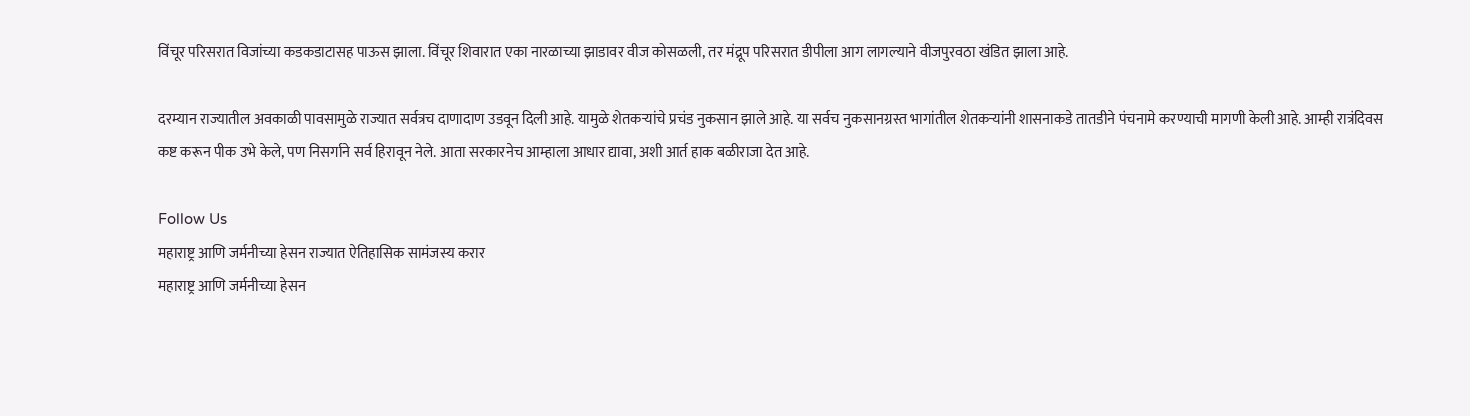विंचूर परिसरात विजांच्या कडकडाटासह पाऊस झाला. विंचूर शिवारात एका नारळाच्या झाडावर वीज कोसळली, तर मंद्रूप परिसरात डीपीला आग लागल्याने वीजपुरवठा खंडित झाला आहे.

दरम्यान राज्यातील अवकाळी पावसामुळे राज्यात सर्वत्रच दाणादाण उडवून दिली आहे. यामुळे शेतकऱ्यांचे प्रचंड नुकसान झाले आहे. या सर्वच नुकसानग्रस्त भागांतील शेतकऱ्यांनी शासनाकडे तातडीने पंचनामे करण्याची मागणी केली आहे. आम्ही रात्रंदिवस कष्ट करून पीक उभे केले, पण निसर्गाने सर्व हिरावून नेले. आता सरकारनेच आम्हाला आधार द्यावा, अशी आर्त हाक बळीराजा देत आहे.

Follow Us
महाराष्ट्र आणि जर्मनीच्या हेसन राज्यात ऐतिहासिक सामंजस्य करार
महाराष्ट्र आणि जर्मनीच्या हेसन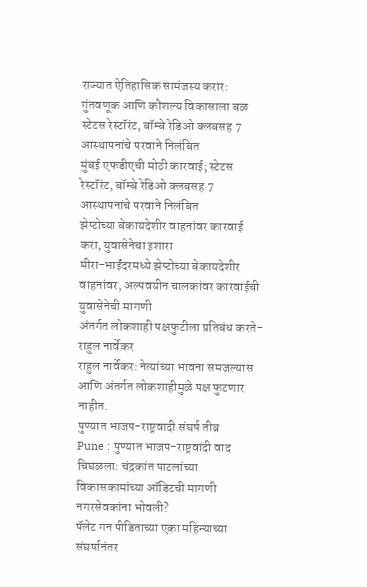राज्यात ऐतिहासिक सामंजस्य करार: गुंतवणूक आणि कौशल्य विकासाला बळ
स्टेटस रेस्टॉरंट, बॉम्बे रेडिओ क्लबसह 7 आस्थापनांचे परवाने निलंबित
मुंबई एफडीएची मोठी कारवाई; स्टेटस रेस्टॉरंट, बॉम्बे रेडिओ क्लबसह 7 आस्थापनांचे परवाने निलंबित
झेप्टोच्या बेकायदेशीर वाहनांवर कारवाई करा, युवासेनेचा इशारा
मीरा-भाईंदरमध्ये झेप्टोच्या बेकायदेशीर वाहनांवर, अल्पवयीन चालकांवर कारवाईची युवासेनेची मागणी
अंतर्गत लोकशाही पक्षफुटीला प्रतिबंध करते- राहुल नार्वेकर
राहुल नार्वेकर: नेत्यांच्या भावना समजल्यास आणि अंतर्गत लोकशाहीमुळे पक्ष फुटणार नाहीत.
पुण्यात भाजप-राष्ट्रवादी संघर्ष तीव्र
Pune : पुण्यात भाजप-राष्ट्रवादी वाद चिघळला: चंद्रकांत पाटलांच्या विकासकामांच्या ऑडिटची मागणी नगरसेवकांना भोवली?
पॅलेट गन पीडिताच्या एका महिन्याच्या संघर्षानंतर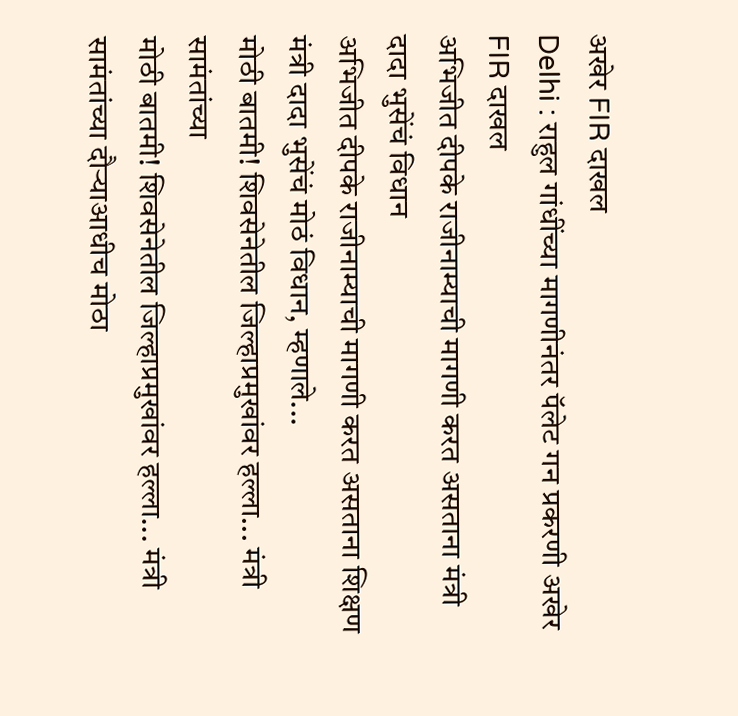अखेर FIR दाखल
Delhi : राहुल गांधींच्या मागणीनंतर पॅलेट गन प्रकरणी अखेर FIR दाखल
अभिजीत दीपके राजीनाम्याची मागणी करत असताना मंत्री दादा भुसेंचं विधान
अभिजीत दीपके राजीनाम्याची मागणी करत असताना शिक्षण मंत्री दादा भुसेंचं मोठं विधान, म्हणाले...
मोठी बातमी! शिवसेनेतील जिल्हाप्रमुखांवर हल्ला... मंत्री सामंतांच्या
मोठी बातमी! शिवसेनेतील जिल्हाप्रमुखांवर हल्ला... मंत्री सामंतांच्या दौऱ्याआधीच मोठा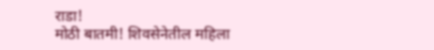राडा!
मोठी बातमी! शिवसेनेतील महिला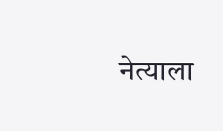नेत्याला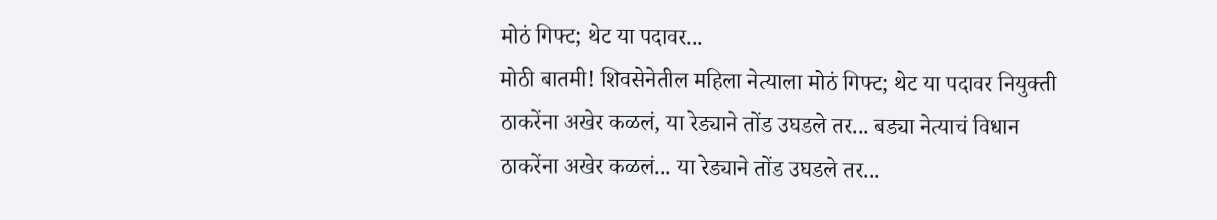मोठं गिफ्ट; थेट या पदावर...
मोठी बातमी! शिवसेनेतील महिला नेत्याला मोठं गिफ्ट; थेट या पदावर नियुक्ती
ठाकरेंना अखेर कळलं, या रेड्याने तोंड उघडले तर... बड्या नेत्याचं विधान
ठाकरेंना अखेर कळलं... या रेड्याने तोंड उघडले तर...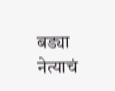बड्या नेत्याचं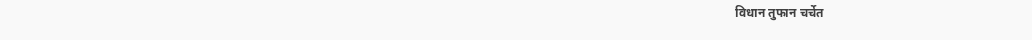विधान तुफान चर्चेत